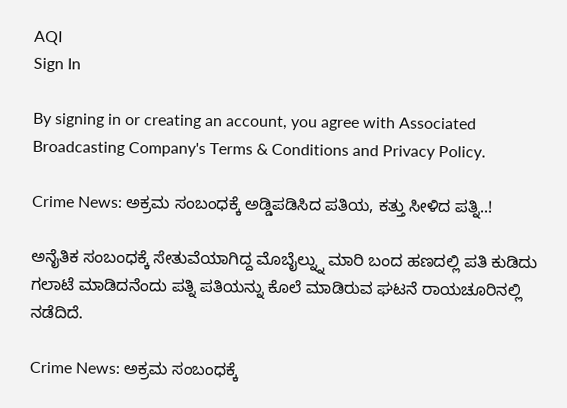AQI
Sign In

By signing in or creating an account, you agree with Associated Broadcasting Company's Terms & Conditions and Privacy Policy.

Crime News: ಅಕ್ರಮ ಸಂಬಂಧಕ್ಕೆ ಅಡ್ಡಿಪಡಿಸಿದ ಪತಿಯ, ಕತ್ತು ಸೀಳಿದ ಪತ್ನಿ..!

ಅನೈತಿಕ ಸಂಬಂಧಕ್ಕೆ ಸೇತುವೆಯಾಗಿದ್ದ ಮೊಬೈಲ್ನ್ನು ಮಾರಿ ಬಂದ ಹಣದಲ್ಲಿ ಪತಿ ಕುಡಿದು ಗಲಾಟೆ ಮಾಡಿದನೆಂದು ಪತ್ನಿ ಪತಿಯನ್ನು ಕೊಲೆ ಮಾಡಿರುವ ಘಟನೆ ರಾಯಚೂರಿನಲ್ಲಿ ನಡೆದಿದೆ.

Crime News: ಅಕ್ರಮ ಸಂಬಂಧಕ್ಕೆ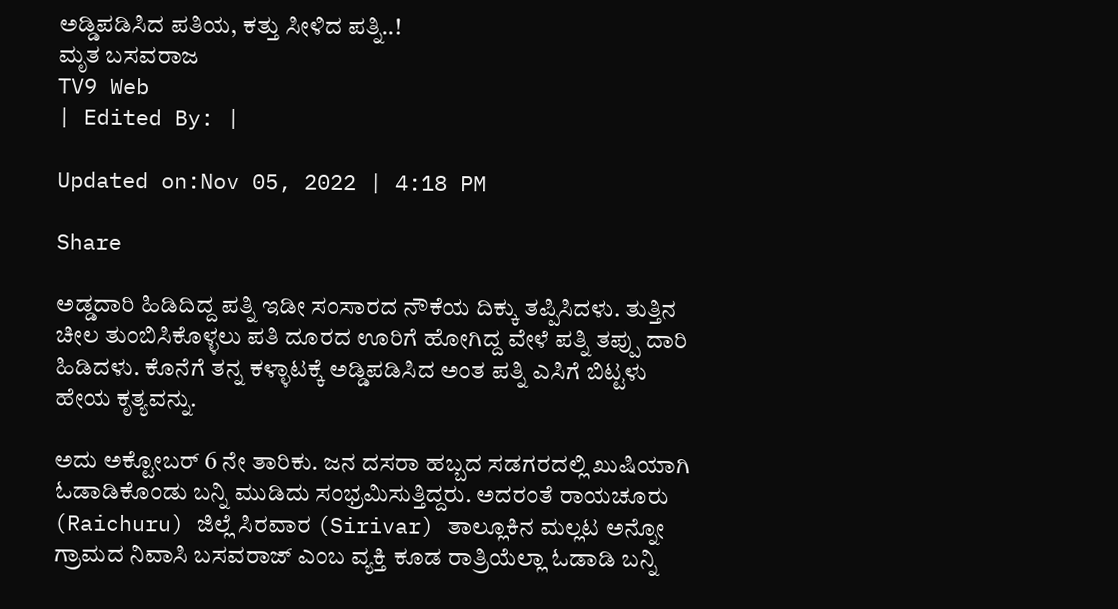ಅಡ್ಡಿಪಡಿಸಿದ ಪತಿಯ, ಕತ್ತು ಸೀಳಿದ ಪತ್ನಿ..!
ಮೃತ ಬಸವರಾಜ
TV9 Web
| Edited By: |

Updated on:Nov 05, 2022 | 4:18 PM

Share

ಅಡ್ಡದಾರಿ ಹಿಡಿದಿದ್ದ ಪತ್ನಿ ಇಡೀ ಸಂಸಾರದ ನೌಕೆಯ ದಿಕ್ಕು ತಪ್ಪಿಸಿದಳು. ತುತ್ತಿನ ಚೀಲ ತುಂಬಿಸಿಕೊಳ್ಳಲು ಪತಿ ದೂರದ ಊರಿಗೆ ಹೋಗಿದ್ದ ವೇಳೆ ಪತ್ನಿ ತಪ್ಪು ದಾರಿ ಹಿಡಿದಳು. ಕೊನೆಗೆ ತನ್ನ ಕಳ್ಳಾಟಕ್ಕೆ ಅಡ್ಡಿಪಡಿಸಿದ ಅಂತ ಪತ್ನಿ ಎಸಿಗೆ ಬಿಟ್ಟಳು ಹೇಯ ಕೃತ್ಯವನ್ನು.

ಅದು ಅಕ್ಟೋಬರ್ 6 ನೇ ತಾರಿಕು. ಜನ ದಸರಾ ಹಬ್ಬದ ಸಡಗರದಲ್ಲಿ ಖುಷಿಯಾಗಿ ಓಡಾಡಿಕೊಂಡು ಬನ್ನಿ ಮುಡಿದು ಸಂಭ್ರಮಿಸುತ್ತಿದ್ದರು. ಅದರಂತೆ ರಾಯಚೂರು (Raichuru) ಜಿಲ್ಲೆ ಸಿರವಾರ (Sirivar) ತಾಲ್ಲೂಕಿನ ಮಲ್ಲಟ ಅನ್ನೋ ಗ್ರಾಮದ ನಿವಾಸಿ ಬಸವರಾಜ್ ಎಂಬ ವ್ಯಕ್ತಿ ಕೂಡ ರಾತ್ರಿಯೆಲ್ಲಾ ಓಡಾಡಿ ಬನ್ನಿ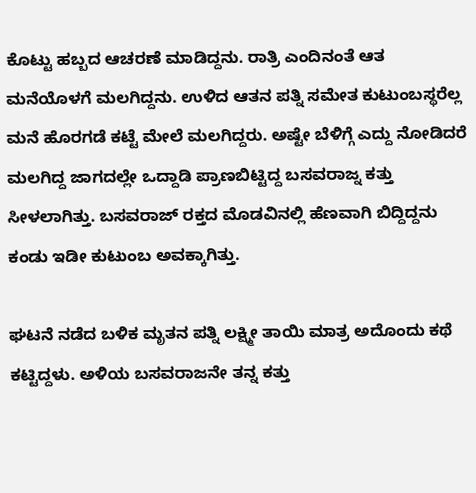ಕೊಟ್ಟು ಹಬ್ಬದ ಆಚರಣೆ ಮಾಡಿದ್ದನು. ರಾತ್ರಿ ಎಂದಿನಂತೆ ಆತ ಮನೆಯೊಳಗೆ ಮಲಗಿದ್ದನು. ಉಳಿದ ಆತನ ಪತ್ನಿ ಸಮೇತ ಕುಟುಂಬಸ್ಥರೆಲ್ಲ ಮನೆ ಹೊರಗಡೆ ಕಟ್ಟೆ ಮೇಲೆ ಮಲಗಿದ್ದರು. ಅಷ್ಟೇ ಬೆಳಿಗ್ಗೆ ಎದ್ದು ನೋಡಿದರೆ ಮಲಗಿದ್ದ ಜಾಗದಲ್ಲೇ ಒದ್ದಾಡಿ ಪ್ರಾಣಬಿಟ್ಟಿದ್ದ ಬಸವರಾಜ್ನ ಕತ್ತು ಸೀಳಲಾಗಿತ್ತು. ಬಸವರಾಜ್ ರಕ್ತದ ಮೊಡವಿನಲ್ಲಿ ಹೆಣವಾಗಿ ಬಿದ್ದಿದ್ದನು ಕಂಡು ಇಡೀ ಕುಟುಂಬ ಅವಕ್ಕಾಗಿತ್ತು.

ಘಟನೆ ನಡೆದ ಬಳಿಕ ಮೃತನ ಪತ್ನಿ ಲಕ್ಷ್ಮೀ ತಾಯಿ ಮಾತ್ರ ಅದೊಂದು ಕಥೆ ಕಟ್ಟಿದ್ದಳು. ಅಳಿಯ ಬಸವರಾಜನೇ ತನ್ನ ಕತ್ತು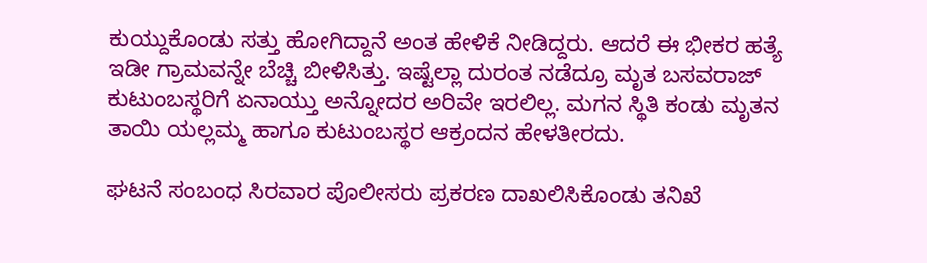ಕುಯ್ದುಕೊಂಡು ಸತ್ತು ಹೋಗಿದ್ದಾನೆ ಅಂತ ಹೇಳಿಕೆ ನೀಡಿದ್ದರು. ಆದರೆ ಈ ಭೀಕರ ಹತ್ಯೆ ಇಡೀ ಗ್ರಾಮವನ್ನೇ ಬೆಚ್ಚಿ ಬೀಳಿಸಿತ್ತು. ಇಷ್ಟೆಲ್ಲಾ ದುರಂತ ನಡೆದ್ರೂ ಮೃತ ಬಸವರಾಜ್ ಕುಟುಂಬಸ್ಥರಿಗೆ ಏನಾಯ್ತು ಅನ್ನೋದರ ಅರಿವೇ ಇರಲಿಲ್ಲ. ಮಗನ ಸ್ಥಿತಿ ಕಂಡು ಮೃತನ ತಾಯಿ ಯಲ್ಲಮ್ಮ ಹಾಗೂ ಕುಟುಂಬಸ್ಥರ ಆಕ್ರಂದನ ಹೇಳತೀರದು.

ಘಟನೆ ಸಂಬಂಧ ಸಿರವಾರ ಪೊಲೀಸರು ಪ್ರಕರಣ ದಾಖಲಿಸಿಕೊಂಡು ತನಿಖೆ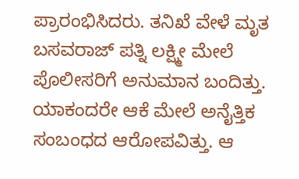ಪ್ರಾರಂಭಿಸಿದರು. ತನಿಖೆ ವೇಳೆ ಮೃತ ಬಸವರಾಜ್ ಪತ್ನಿ ಲಕ್ಷ್ಮೀ ಮೇಲೆ ಪೊಲೀಸರಿಗೆ ಅನುಮಾನ ಬಂದಿತ್ತು. ಯಾಕಂದರೇ ಆಕೆ ಮೇಲೆ ಅನೈತ್ತಿಕ ಸಂಬಂಧದ ಆರೋಪವಿತ್ತು. ಆ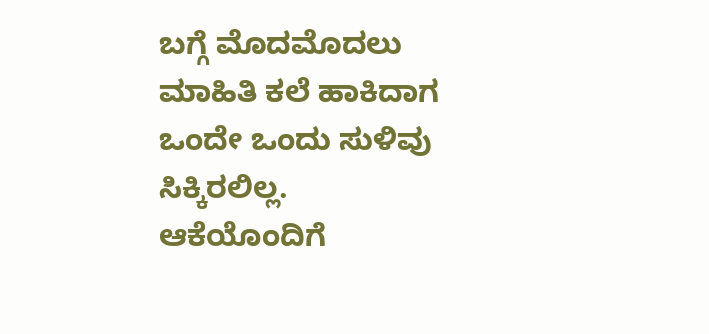ಬಗ್ಗೆ ಮೊದಮೊದಲು ಮಾಹಿತಿ ಕಲೆ ಹಾಕಿದಾಗ ಒಂದೇ ಒಂದು ಸುಳಿವು ಸಿಕ್ಕಿರಲಿಲ್ಲ. ಆಕೆಯೊಂದಿಗೆ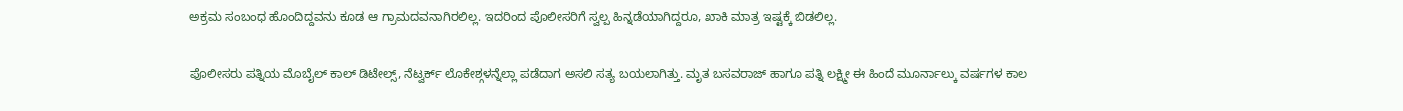ಅಕ್ರಮ ಸಂಬಂಧ ಹೊಂದಿದ್ದವನು ಕೂಡ ಆ ಗ್ರಾಮದವನಾಗಿರಲಿಲ್ಲ. ಇದರಿಂದ ಪೊಲೀಸರಿಗೆ ಸ್ವಲ್ಪ ಹಿನ್ನಡೆಯಾಗಿದ್ದರೂ, ಖಾಕಿ ಮಾತ್ರ ಇಷ್ಟಕ್ಕೆ ಬಿಡಲಿಲ್ಲ.

ಪೊಲೀಸರು ಪತ್ನಿಯ ಮೊಬೈಲ್ ಕಾಲ್ ಡಿಟೇಲ್ಸ್, ನೆಟ್ವರ್ಕ್ ಲೊಕೇಶ್ಗಳನ್ನೆಲ್ಲಾ ಪಡೆದಾಗ ಅಸಲಿ ಸತ್ಯ ಬಯಲಾಗಿತ್ತು. ಮೃತ ಬಸವರಾಜ್ ಹಾಗೂ ಪತ್ನಿ ಲಕ್ಷ್ಮೀ ಈ ಹಿಂದೆ ಮೂರ್ನಾಲ್ಕು ವರ್ಷಗಳ ಕಾಲ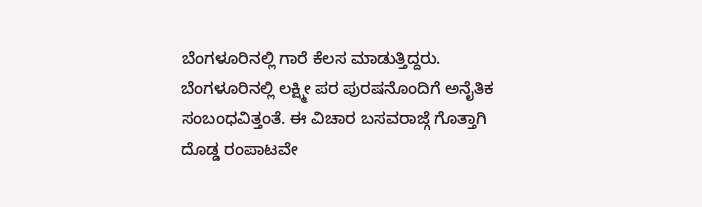ಬೆಂಗಳೂರಿನಲ್ಲಿ ಗಾರೆ ಕೆಲಸ ಮಾಡುತ್ತಿದ್ದರು. ಬೆಂಗಳೂರಿನಲ್ಲಿ ಲಕ್ಷ್ಮೀ ಪರ ಪುರಷನೊಂದಿಗೆ ಅನೈತಿಕ ಸಂಬಂಧವಿತ್ತಂತೆ. ಈ ವಿಚಾರ ಬಸವರಾಜ್ಗೆ ಗೊತ್ತಾಗಿ ದೊಡ್ಡ ರಂಪಾಟವೇ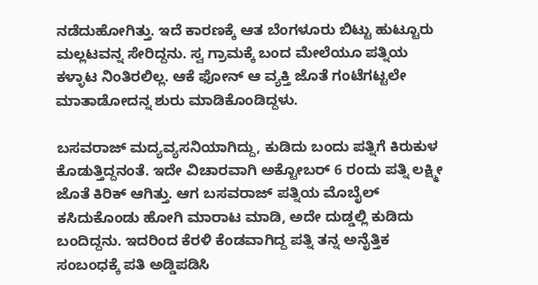ನಡೆದುಹೋಗಿತ್ತು. ಇದೆ ಕಾರಣಕ್ಕೆ ಆತ ಬೆಂಗಳೂರು ಬಿಟ್ಟು ಹುಟ್ಟೂರು ಮಲ್ಲಟವನ್ನ ಸೇರಿದ್ದನು. ಸ್ವ ಗ್ರಾಮಕ್ಕೆ ಬಂದ ಮೇಲೆಯೂ ಪತ್ನಿಯ ಕಳ್ಳಾಟ ನಿಂತಿರಲಿಲ್ಲ. ಆಕೆ ಫೋನ್ ಆ ವ್ಯಕ್ತಿ ಜೊತೆ ಗಂಟೆಗಟ್ಟಲೇ ಮಾತಾಡೋದನ್ನ ಶುರು ಮಾಡಿಕೊಂಡಿದ್ದಳು.

ಬಸವರಾಜ್ ಮದ್ಯವ್ಯಸನಿಯಾಗಿದ್ದು, ಕುಡಿದು ಬಂದು ಪತ್ನಿಗೆ ಕಿರುಕುಳ ಕೊಡುತ್ತಿದ್ದನಂತೆ. ಇದೇ ವಿಚಾರವಾಗಿ ಅಕ್ಟೋಬರ್ 6 ರಂದು ಪತ್ನಿ ಲಕ್ಷ್ಮೀ ಜೊತೆ ಕಿರಿಕ್ ಆಗಿತ್ತು. ಆಗ ಬಸವರಾಜ್ ಪತ್ನಿಯ ಮೊಬೈಲ್ ಕಸಿದುಕೊಂಡು ಹೋಗಿ ಮಾರಾಟ ಮಾಡಿ, ಅದೇ ದುಡ್ಡಲ್ಲಿ ಕುಡಿದು ಬಂದಿದ್ದನು. ಇದರಿಂದ ಕೆರಳಿ ಕೆಂಡವಾಗಿದ್ದ ಪತ್ನಿ ತನ್ನ ಅನೈತ್ತಿಕ ಸಂಬಂಧಕ್ಕೆ ಪತಿ ಅಡ್ಡಿಪಡಿಸಿ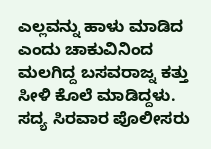ಎಲ್ಲವನ್ನು ಹಾಳು ಮಾಡಿದ ಎಂದು ಚಾಕುವಿನಿಂದ ಮಲಗಿದ್ದ ಬಸವರಾಜ್ನ ಕತ್ತು ಸೀಳಿ ಕೊಲೆ ಮಾಡಿದ್ದಳು. ಸದ್ಯ ಸಿರವಾರ ಪೊಲೀಸರು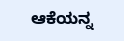ಆಕೆಯನ್ನ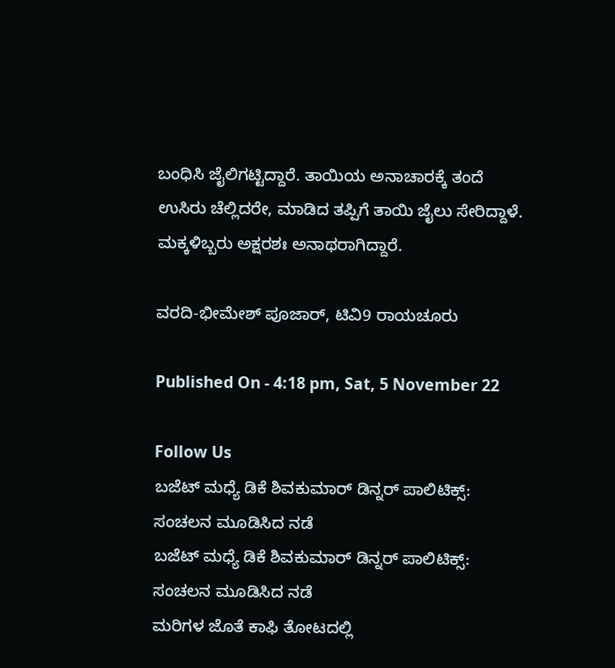ಬಂಧಿಸಿ ಜೈಲಿಗಟ್ಟಿದ್ದಾರೆ. ತಾಯಿಯ ಅನಾಚಾರಕ್ಕೆ ತಂದೆ ಉಸಿರು ಚೆಲ್ಲಿದರೇ, ಮಾಡಿದ ತಪ್ಪಿಗೆ ತಾಯಿ ಜೈಲು ಸೇರಿದ್ದಾಳೆ. ಮಕ್ಕಳಿಬ್ಬರು ಅಕ್ಷರಶಃ ಅನಾಥರಾಗಿದ್ದಾರೆ.

ವರದಿ-ಭೀಮೇಶ್ ಪೂಜಾರ್, ಟಿವಿ9 ರಾಯಚೂರು

Published On - 4:18 pm, Sat, 5 November 22

Follow Us
ಬಜೆಟ್ ಮಧ್ಯೆ ಡಿಕೆ ಶಿವಕುಮಾರ್ ಡಿನ್ನರ್ ಪಾಲಿಟಿಕ್ಸ್: ಸಂಚಲನ ಮೂಡಿಸಿದ ನಡೆ
ಬಜೆಟ್ ಮಧ್ಯೆ ಡಿಕೆ ಶಿವಕುಮಾರ್ ಡಿನ್ನರ್ ಪಾಲಿಟಿಕ್ಸ್: ಸಂಚಲನ ಮೂಡಿಸಿದ ನಡೆ
ಮರಿಗಳ ಜೊತೆ ಕಾಫಿ ತೋಟದಲ್ಲಿ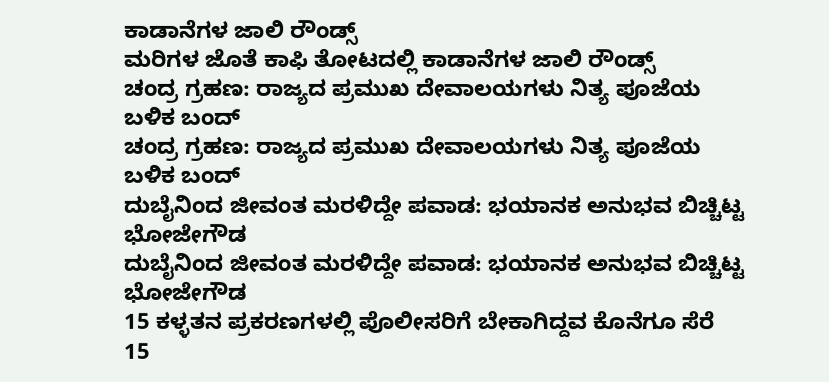ಕಾಡಾನೆಗಳ ಜಾಲಿ ರೌಂಡ್ಸ್
ಮರಿಗಳ ಜೊತೆ ಕಾಫಿ ತೋಟದಲ್ಲಿ ಕಾಡಾನೆಗಳ ಜಾಲಿ ರೌಂಡ್ಸ್
ಚಂದ್ರ ಗ್ರಹಣ: ರಾಜ್ಯದ ಪ್ರಮುಖ ದೇವಾಲಯಗಳು ನಿತ್ಯ ಪೂಜೆಯ ಬಳಿಕ ಬಂದ್
ಚಂದ್ರ ಗ್ರಹಣ: ರಾಜ್ಯದ ಪ್ರಮುಖ ದೇವಾಲಯಗಳು ನಿತ್ಯ ಪೂಜೆಯ ಬಳಿಕ ಬಂದ್
ದುಬೈನಿಂದ ಜೀವಂತ ಮರಳಿದ್ದೇ ಪವಾಡ: ಭಯಾನಕ ಅನುಭವ ಬಿಚ್ಚಿಟ್ಟ ಭೋಜೇಗೌಡ
ದುಬೈನಿಂದ ಜೀವಂತ ಮರಳಿದ್ದೇ ಪವಾಡ: ಭಯಾನಕ ಅನುಭವ ಬಿಚ್ಚಿಟ್ಟ ಭೋಜೇಗೌಡ
15 ಕಳ್ಳತನ ಪ್ರಕರಣಗಳಲ್ಲಿ ಪೊಲೀಸರಿಗೆ ಬೇಕಾಗಿದ್ದವ ಕೊನೆಗೂ ಸೆರೆ
15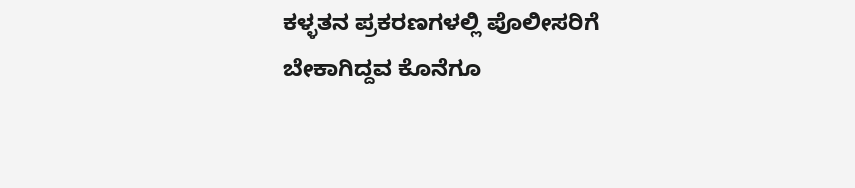ಕಳ್ಳತನ ಪ್ರಕರಣಗಳಲ್ಲಿ ಪೊಲೀಸರಿಗೆ ಬೇಕಾಗಿದ್ದವ ಕೊನೆಗೂ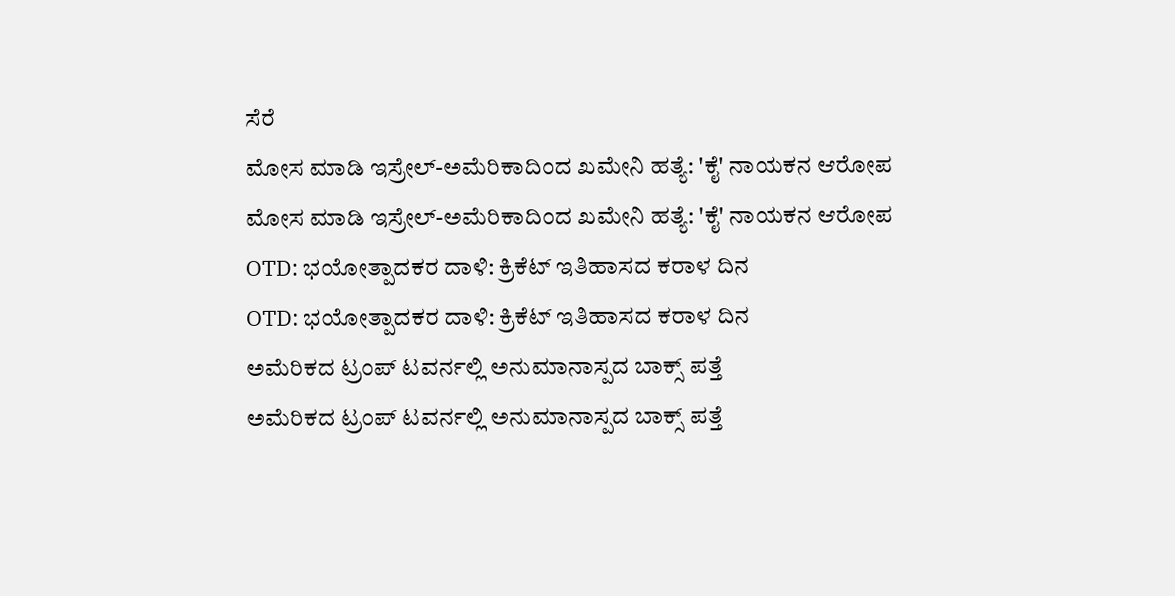ಸೆರೆ
ಮೋಸ ಮಾಡಿ ಇಸ್ರೇಲ್-ಅಮೆರಿಕಾದಿಂದ ಖಮೇನಿ ಹತ್ಯೆ: 'ಕೈ' ನಾಯಕನ ಆರೋಪ
ಮೋಸ ಮಾಡಿ ಇಸ್ರೇಲ್-ಅಮೆರಿಕಾದಿಂದ ಖಮೇನಿ ಹತ್ಯೆ: 'ಕೈ' ನಾಯಕನ ಆರೋಪ
OTD: ಭಯೋತ್ಪಾದಕರ ದಾಳಿ: ಕ್ರಿಕೆಟ್ ಇತಿಹಾಸದ ಕರಾಳ ದಿನ
OTD: ಭಯೋತ್ಪಾದಕರ ದಾಳಿ: ಕ್ರಿಕೆಟ್ ಇತಿಹಾಸದ ಕರಾಳ ದಿನ
ಅಮೆರಿಕದ ಟ್ರಂಪ್ ಟವರ್ನಲ್ಲಿ ಅನುಮಾನಾಸ್ಪದ ಬಾಕ್ಸ್ ಪತ್ತೆ
ಅಮೆರಿಕದ ಟ್ರಂಪ್ ಟವರ್ನಲ್ಲಿ ಅನುಮಾನಾಸ್ಪದ ಬಾಕ್ಸ್ ಪತ್ತೆ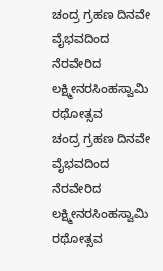ಚಂದ್ರ ಗ್ರಹಣ ದಿನವೇ ವೈಭವದಿಂದ ನೆರವೇರಿದ ಲಕ್ಷ್ಮೀನರಸಿಂಹಸ್ವಾಮಿ ರಥೋತ್ಸವ
ಚಂದ್ರ ಗ್ರಹಣ ದಿನವೇ ವೈಭವದಿಂದ ನೆರವೇರಿದ ಲಕ್ಷ್ಮೀನರಸಿಂಹಸ್ವಾಮಿ ರಥೋತ್ಸವ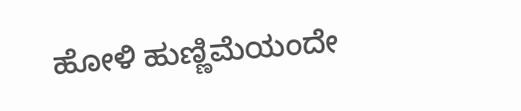ಹೋಳಿ ಹುಣ್ಣಿಮೆಯಂದೇ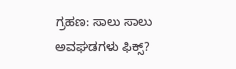ಗ್ರಹಣ: ಸಾಲು ಸಾಲು ಅವಘಡಗಳು ಫಿಕ್ಸ್?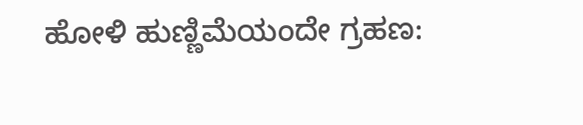ಹೋಳಿ ಹುಣ್ಣಿಮೆಯಂದೇ ಗ್ರಹಣ: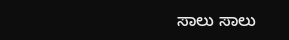ಸಾಲು ಸಾಲು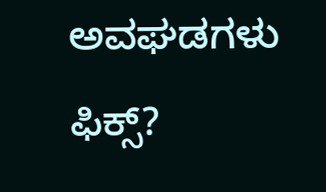ಅವಘಡಗಳು ಫಿಕ್ಸ್?